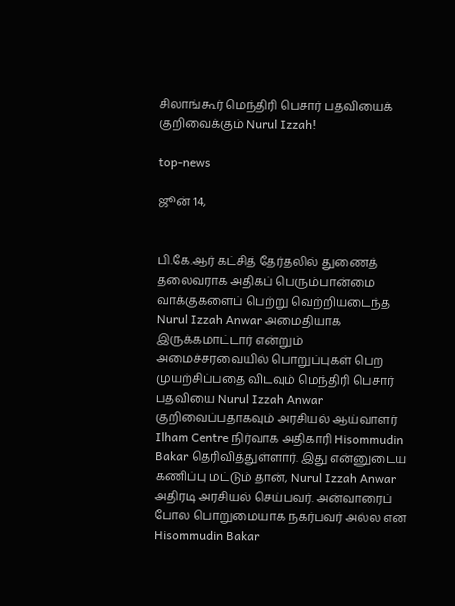சிலாங்கூர் மெந்திரி பெசார் பதவியைக் குறிவைக்கும் Nurul Izzah!

top-news

ஜூன் 14,


பி.கே.ஆர் கட்சித் தேர்தலில் துணைத் தலைவராக அதிகப் பெரும்பான்மை வாக்குகளைப் பெற்று வெற்றியடைந்த Nurul Izzah Anwar அமைதியாக இருக்கமாட்டார் என்றும் அமைச்சரவையில் பொறுப்புகள் பெற முயற்சிப்பதை விடவும் மெந்திரி பெசார் பதவியை Nurul Izzah Anwar குறிவைப்பதாகவும் அரசியல் ஆய்வாளர் Ilham Centre நிர்வாக அதிகாரி Hisommudin Bakar தெரிவித்துள்ளார். இது என்னுடைய கணிப்பு மட்டும் தான், Nurul Izzah Anwar அதிரடி அரசியல் செய்பவர். அன்வாரைப் போல பொறுமையாக நகர்பவர் அல்ல என Hisommudin Bakar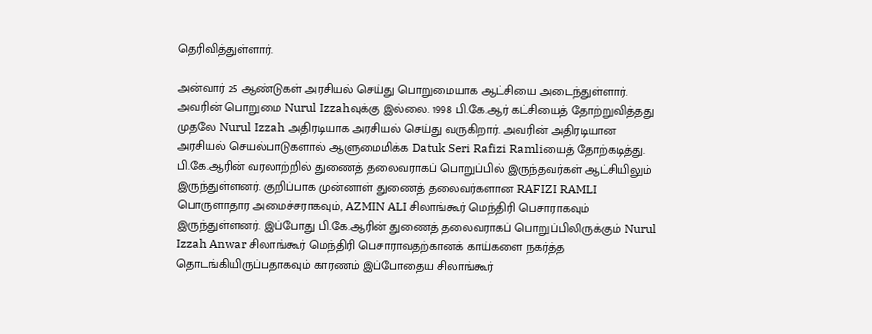தெரிவித்துள்ளார்.

அன்வார் 25 ஆண்டுகள் அரசியல் செய்து பொறுமையாக ஆட்சியை அடைந்துள்ளார். அவரின் பொறுமை Nurul Izzahவுக்கு இல்லை. 1998 பி.கே.ஆர் கட்சியைத் தோற்றுவித்தது முதலே Nurul Izzah அதிரடியாக அரசியல் செய்து வருகிறார். அவரின் அதிரடியான அரசியல் செயல்பாடுகளால் ஆளுமைமிக்க Datuk Seri Rafizi Ramliயைத் தோற்கடித்து. பி.கே.ஆரின் வரலாற்றில் துணைத் தலைவராகப் பொறுப்பில் இருந்தவர்கள் ஆட்சியிலும் இருந்துள்ளனர். குறிப்பாக முன்னாள் துணைத் தலைவர்களான RAFIZI RAMLI பொருளாதார அமைச்சராகவும், AZMIN ALI சிலாங்கூர் மெந்திரி பெசாராகவும் இருந்துள்ளனர். இப்போது பி.கே.ஆரின் துணைத் தலைவராகப் பொறுப்பிலிருக்கும் Nurul Izzah Anwar சிலாங்கூர் மெந்திரி பெசாராவதற்கானக் காய்களை நகர்த்த தொடங்கியிருப்பதாகவும் காரணம் இப்போதைய சிலாங்கூர்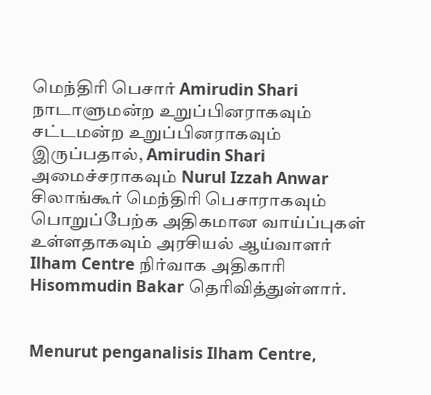மெந்திரி பெசார் Amirudin Shari நாடாளுமன்ற உறுப்பினராகவும் சட்டமன்ற உறுப்பினராகவும் இருப்பதால், Amirudin Shari அமைச்சராகவும் Nurul Izzah Anwar சிலாங்கூர் மெந்திரி பெசாராகவும் பொறுப்பேற்க அதிகமான வாய்ப்புகள் உள்ளதாகவும் அரசியல் ஆய்வாளர் Ilham Centre நிர்வாக அதிகாரி Hisommudin Bakar தெரிவித்துள்ளார்.


Menurut penganalisis Ilham Centre,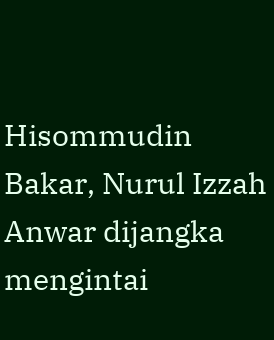Hisommudin Bakar, Nurul Izzah Anwar dijangka mengintai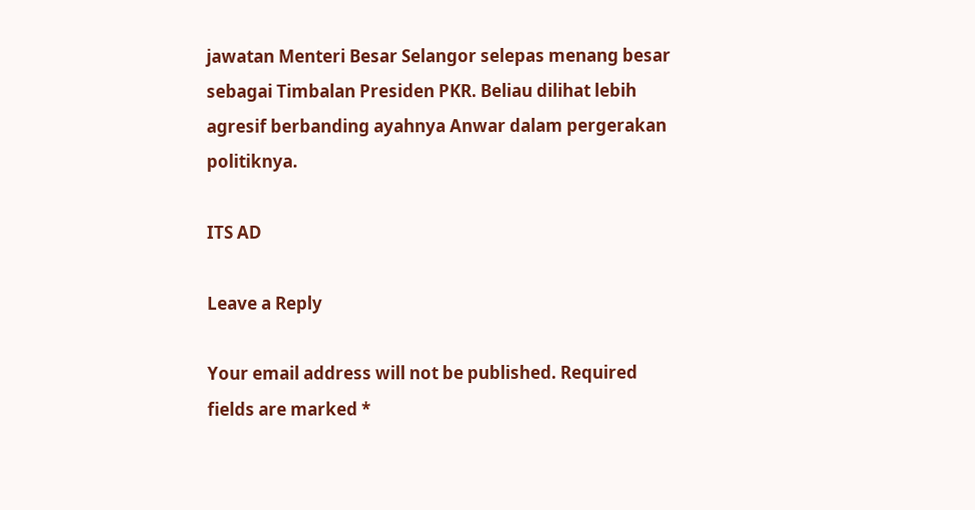jawatan Menteri Besar Selangor selepas menang besar sebagai Timbalan Presiden PKR. Beliau dilihat lebih agresif berbanding ayahnya Anwar dalam pergerakan politiknya.

ITS AD

Leave a Reply

Your email address will not be published. Required fields are marked *